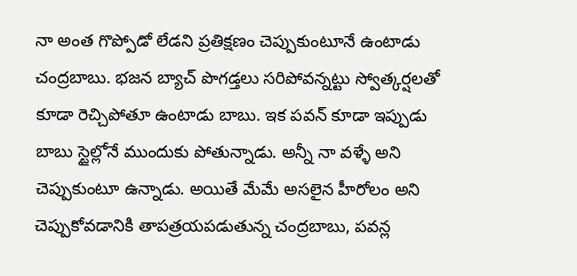నా అంత గొప్పోడో లేడని ప్రతిక్షణం చెప్పుకుంటూనే ఉంటాడు చంద్రబాబు. భజన బ్యాచ్ పొగడ్తలు సరిపోవన్నట్టు స్వోత్కర్షలతో కూడా రెచ్చిపోతూ ఉంటాడు బాబు. ఇక పవన్ కూడా ఇప్పుడు బాబు స్టైల్లోనే ముందుకు పోతున్నాడు. అన్నీ నా వళ్ళే అని చెప్పుకుంటూ ఉన్నాడు. అయితే మేమే అసలైన హీరోలం అని చెప్పుకోవడానికి తాపత్రయపడుతున్న చంద్రబాబు, పవన్ల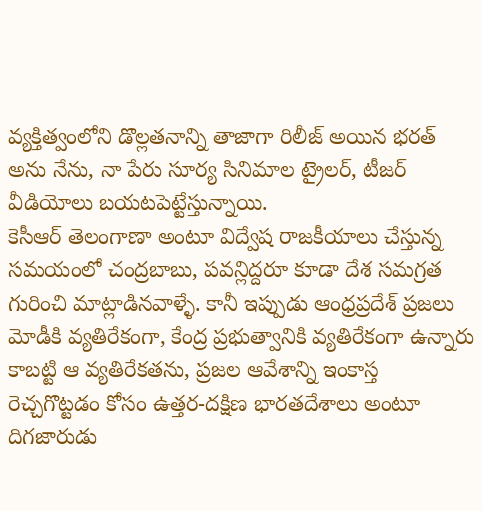వ్యక్తిత్వంలోని డొల్లతనాన్ని తాజాగా రిలీజ్ అయిన భరత్ అను నేను, నా పేరు సూర్య సినిమాల ట్రైలర్, టీజర్ వీడియోలు బయటపెట్టేస్తున్నాయి.
కెసీఆర్ తెలంగాణా అంటూ విద్వేష రాజకీయాలు చేస్తున్న సమయంలో చంద్రబాబు, పవన్లిద్దరూ కూడా దేశ సమగ్రత గురించి మాట్లాడినవాళ్ళే. కానీ ఇప్పుడు ఆంధ్రప్రదేశ్ ప్రజలు మోడీకి వ్యతిరేకంగా, కేంద్ర ప్రభుత్వానికి వ్యతిరేకంగా ఉన్నారు కాబట్టి ఆ వ్యతిరేకతను, ప్రజల ఆవేశాన్ని ఇంకాస్త రెచ్చగొట్టడం కోసం ఉత్తర-దక్షిణ భారతదేశాలు అంటూ దిగజారుడు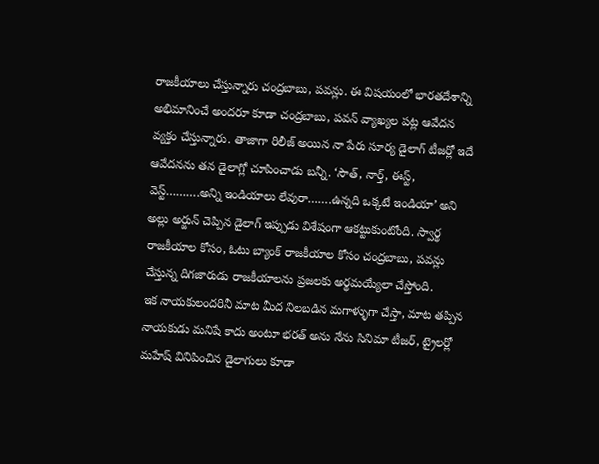రాజకీయాలు చేస్తున్నారు చంద్రబాబు, పవన్లు. ఈ విషయంలో భారతదేశాన్ని అభిమానించే అందరూ కూడా చంద్రబాబు, పవన్ వ్యాఖ్యల పట్ల ఆవేదన వ్యక్తం చేస్తున్నారు. తాజాగా రిలీజ్ అయిన నా పేరు సూర్య డైలాగ్ టీజర్లో ఇదే ఆవేదనను తన డైలాగ్లో చూపించాడు బన్నీ. ‘సౌత్, నార్త్, ఈస్ట్, వెస్ట్……….అన్ని ఇండియాలు లేవురా…….ఉన్నది ఒక్కటే ఇండియా’ అని అల్లు అర్జున్ చెప్పిన డైలాగ్ ఇప్పుడు విశేషంగా ఆకట్టుకుంటోంది. స్వార్థ రాజకీయాల కోసం, ఓటు బ్యాంక్ రాజకీయాల కోసం చంద్రబాబు, పవన్లు చేస్తున్న దిగజారుడు రాజకీయాలను ప్రజలకు అర్థమయ్యేలా చేస్తోంది.
ఇక నాయకులందరినీ మాట మీద నిలబడిన మగాళ్ళుగా చేస్తా, మాట తప్పిన నాయకుడు మనిషే కాదు అంటూ భరత్ అను నేను సినిమా టీజర్, ట్రైలర్లో మహేష్ వినిపించిన డైలాగులు కూడా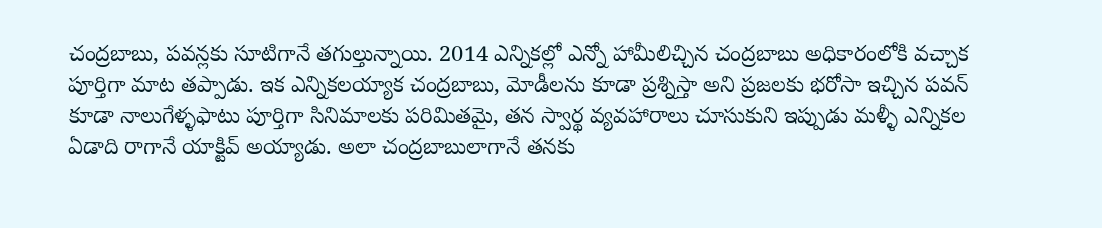చంద్రబాబు, పవన్లకు సూటిగానే తగుల్తున్నాయి. 2014 ఎన్నికల్లో ఎన్నో హామీలిచ్చిన చంద్రబాబు అధికారంలోకి వచ్చాక పూర్తిగా మాట తప్పాడు. ఇక ఎన్నికలయ్యాక చంద్రబాబు, మోడీలను కూడా ప్రశ్నిస్తా అని ప్రజలకు భరోసా ఇచ్చిన పవన్ కూడా నాలుగేళ్ళఫాటు పూర్తిగా సినిమాలకు పరిమితమై, తన స్వార్థ వ్యవహారాలు చూసుకుని ఇప్పుడు మళ్ళీ ఎన్నికల ఏడాది రాగానే యాక్టివ్ అయ్యాడు. అలా చంద్రబాబులాగానే తనకు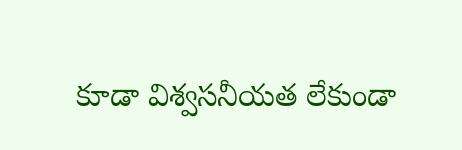కూడా విశ్వసనీయత లేకుండా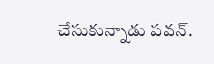చేసుకున్నాడు పవన్.